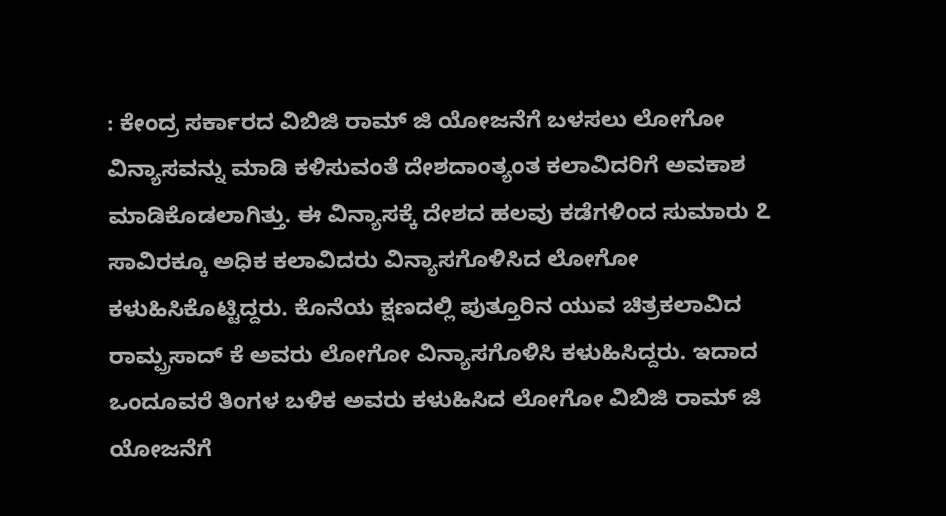: ಕೇಂದ್ರ ಸರ್ಕಾರದ ವಿಬಿಜಿ ರಾಮ್ ಜಿ ಯೋಜನೆಗೆ ಬಳಸಲು ಲೋಗೋ ವಿನ್ಯಾಸವನ್ನು ಮಾಡಿ ಕಳಿಸುವಂತೆ ದೇಶದಾಂತ್ಯಂತ ಕಲಾವಿದರಿಗೆ ಅವಕಾಶ ಮಾಡಿಕೊಡಲಾಗಿತ್ತು. ಈ ವಿನ್ಯಾಸಕ್ಕೆ ದೇಶದ ಹಲವು ಕಡೆಗಳಿಂದ ಸುಮಾರು ೭ ಸಾವಿರಕ್ಕೂ ಅಧಿಕ ಕಲಾವಿದರು ವಿನ್ಯಾಸಗೊಳಿಸಿದ ಲೋಗೋ ಕಳುಹಿಸಿಕೊಟ್ಟಿದ್ದರು. ಕೊನೆಯ ಕ್ಷಣದಲ್ಲಿ ಪುತ್ತೂರಿನ ಯುವ ಚಿತ್ರಕಲಾವಿದ ರಾಮ್ಪ್ರಸಾದ್ ಕೆ ಅವರು ಲೋಗೋ ವಿನ್ಯಾಸಗೊಳಿಸಿ ಕಳುಹಿಸಿದ್ದರು. ಇದಾದ ಒಂದೂವರೆ ತಿಂಗಳ ಬಳಿಕ ಅವರು ಕಳುಹಿಸಿದ ಲೋಗೋ ವಿಬಿಜಿ ರಾಮ್ ಜಿ ಯೋಜನೆಗೆ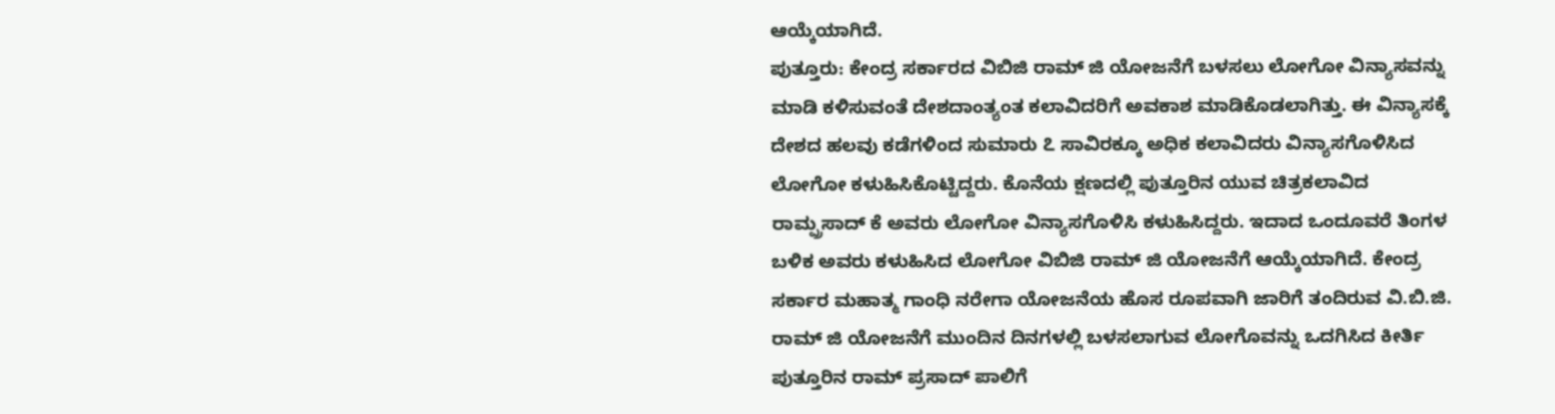ಆಯ್ಕೆಯಾಗಿದೆ.
ಪುತ್ತೂರು: ಕೇಂದ್ರ ಸರ್ಕಾರದ ವಿಬಿಜಿ ರಾಮ್ ಜಿ ಯೋಜನೆಗೆ ಬಳಸಲು ಲೋಗೋ ವಿನ್ಯಾಸವನ್ನು ಮಾಡಿ ಕಳಿಸುವಂತೆ ದೇಶದಾಂತ್ಯಂತ ಕಲಾವಿದರಿಗೆ ಅವಕಾಶ ಮಾಡಿಕೊಡಲಾಗಿತ್ತು. ಈ ವಿನ್ಯಾಸಕ್ಕೆ ದೇಶದ ಹಲವು ಕಡೆಗಳಿಂದ ಸುಮಾರು ೭ ಸಾವಿರಕ್ಕೂ ಅಧಿಕ ಕಲಾವಿದರು ವಿನ್ಯಾಸಗೊಳಿಸಿದ ಲೋಗೋ ಕಳುಹಿಸಿಕೊಟ್ಟಿದ್ದರು. ಕೊನೆಯ ಕ್ಷಣದಲ್ಲಿ ಪುತ್ತೂರಿನ ಯುವ ಚಿತ್ರಕಲಾವಿದ ರಾಮ್ಪ್ರಸಾದ್ ಕೆ ಅವರು ಲೋಗೋ ವಿನ್ಯಾಸಗೊಳಿಸಿ ಕಳುಹಿಸಿದ್ದರು. ಇದಾದ ಒಂದೂವರೆ ತಿಂಗಳ ಬಳಿಕ ಅವರು ಕಳುಹಿಸಿದ ಲೋಗೋ ವಿಬಿಜಿ ರಾಮ್ ಜಿ ಯೋಜನೆಗೆ ಆಯ್ಕೆಯಾಗಿದೆ. ಕೇಂದ್ರ ಸರ್ಕಾರ ಮಹಾತ್ಮ ಗಾಂಧಿ ನರೇಗಾ ಯೋಜನೆಯ ಹೊಸ ರೂಪವಾಗಿ ಜಾರಿಗೆ ತಂದಿರುವ ವಿ.ಬಿ.ಜಿ. ರಾಮ್ ಜಿ ಯೋಜನೆಗೆ ಮುಂದಿನ ದಿನಗಳಲ್ಲಿ ಬಳಸಲಾಗುವ ಲೋಗೊವನ್ನು ಒದಗಿಸಿದ ಕೀರ್ತಿ ಪುತ್ತೂರಿನ ರಾಮ್ ಪ್ರಸಾದ್ ಪಾಲಿಗೆ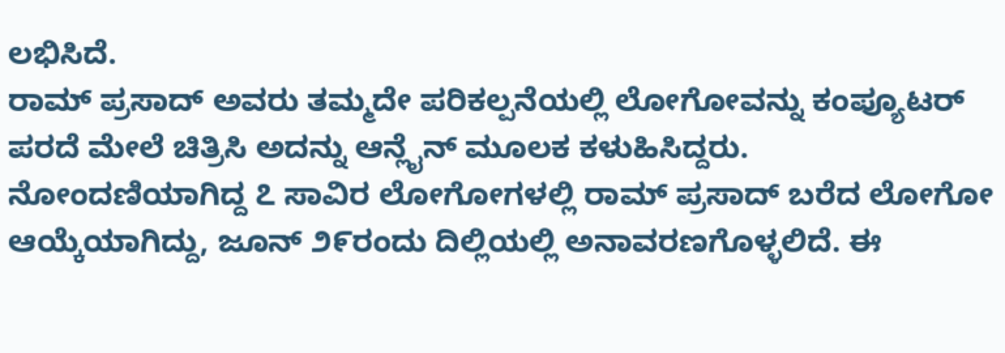ಲಭಿಸಿದೆ.
ರಾಮ್ ಪ್ರಸಾದ್ ಅವರು ತಮ್ಮದೇ ಪರಿಕಲ್ಪನೆಯಲ್ಲಿ ಲೋಗೋವನ್ನು ಕಂಪ್ಯೂಟರ್ ಪರದೆ ಮೇಲೆ ಚಿತ್ರಿಸಿ ಅದನ್ನು ಆನ್ಲೈನ್ ಮೂಲಕ ಕಳುಹಿಸಿದ್ದರು. ನೋಂದಣಿಯಾಗಿದ್ದ ೭ ಸಾವಿರ ಲೋಗೋಗಳಲ್ಲಿ ರಾಮ್ ಪ್ರಸಾದ್ ಬರೆದ ಲೋಗೋ ಆಯ್ಕೆಯಾಗಿದ್ದು, ಜೂನ್ ೨೯ರಂದು ದಿಲ್ಲಿಯಲ್ಲಿ ಅನಾವರಣಗೊಳ್ಳಲಿದೆ. ಈ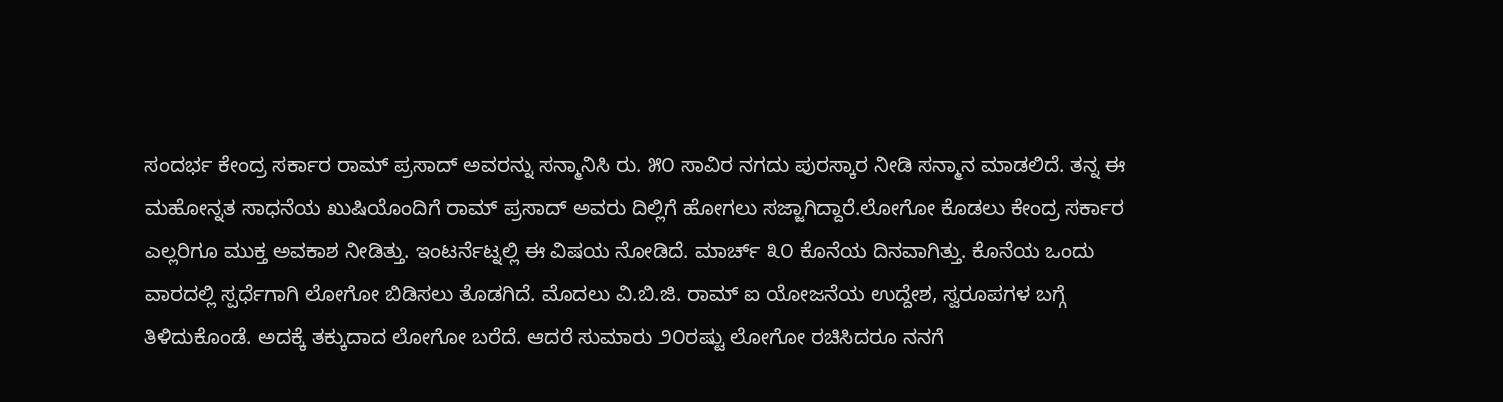ಸಂದರ್ಭ ಕೇಂದ್ರ ಸರ್ಕಾರ ರಾಮ್ ಪ್ರಸಾದ್ ಅವರನ್ನು ಸನ್ಮಾನಿಸಿ ರು. ೫೦ ಸಾವಿರ ನಗದು ಪುರಸ್ಕಾರ ನೀಡಿ ಸನ್ಮಾನ ಮಾಡಲಿದೆ. ತನ್ನ ಈ ಮಹೋನ್ನತ ಸಾಧನೆಯ ಖುಷಿಯೊಂದಿಗೆ ರಾಮ್ ಪ್ರಸಾದ್ ಅವರು ದಿಲ್ಲಿಗೆ ಹೋಗಲು ಸಜ್ಜಾಗಿದ್ದಾರೆ.ಲೋಗೋ ಕೊಡಲು ಕೇಂದ್ರ ಸರ್ಕಾರ ಎಲ್ಲರಿಗೂ ಮುಕ್ತ ಅವಕಾಶ ನೀಡಿತ್ತು. ಇಂಟರ್ನೆಟ್ನಲ್ಲಿ ಈ ವಿಷಯ ನೋಡಿದೆ. ಮಾರ್ಚ್ ೩೦ ಕೊನೆಯ ದಿನವಾಗಿತ್ತು. ಕೊನೆಯ ಒಂದು ವಾರದಲ್ಲಿ ಸ್ಪರ್ಧೆಗಾಗಿ ಲೋಗೋ ಬಿಡಿಸಲು ತೊಡಗಿದೆ. ಮೊದಲು ವಿ.ಬಿ.ಜಿ. ರಾಮ್ ಐ ಯೋಜನೆಯ ಉದ್ದೇಶ, ಸ್ವರೂಪಗಳ ಬಗ್ಗೆ ತಿಳಿದುಕೊಂಡೆ. ಅದಕ್ಕೆ ತಕ್ಕುದಾದ ಲೋಗೋ ಬರೆದೆ. ಆದರೆ ಸುಮಾರು ೨೦ರಷ್ಟು ಲೋಗೋ ರಚಿಸಿದರೂ ನನಗೆ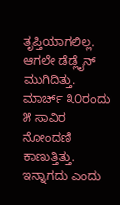ತೃಪ್ತಿಯಾಗಲಿಲ್ಲ. ಆಗಲೇ ಡೆಡ್ಲೈನ್ ಮುಗಿದಿತ್ತು. ಮಾರ್ಚ್ ೩೦ರಂದು ೫ ಸಾವಿರ ನೋಂದಣಿ ಕಾಣುತ್ತಿತ್ತು. ಇನ್ನಾಗದು ಎಂದು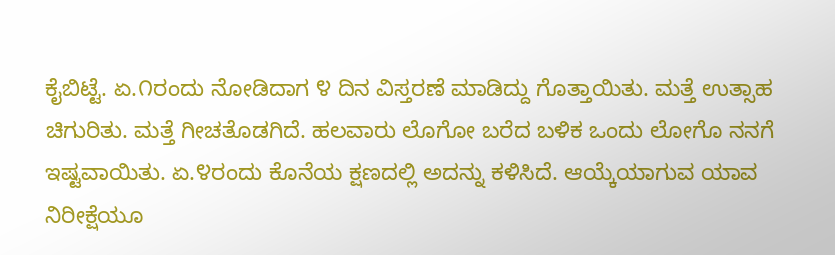ಕೈಬಿಟ್ಟೆ. ಏ.೧ರಂದು ನೋಡಿದಾಗ ೪ ದಿನ ವಿಸ್ತರಣೆ ಮಾಡಿದ್ದು ಗೊತ್ತಾಯಿತು. ಮತ್ತೆ ಉತ್ಸಾಹ ಚಿಗುರಿತು. ಮತ್ತೆ ಗೀಚತೊಡಗಿದೆ. ಹಲವಾರು ಲೊಗೋ ಬರೆದ ಬಳಿಕ ಒಂದು ಲೋಗೊ ನನಗೆ ಇಷ್ಟವಾಯಿತು. ಏ.೪ರಂದು ಕೊನೆಯ ಕ್ಷಣದಲ್ಲಿ ಅದನ್ನು ಕಳಿಸಿದೆ. ಆಯ್ಕೆಯಾಗುವ ಯಾವ ನಿರೀಕ್ಷೆಯೂ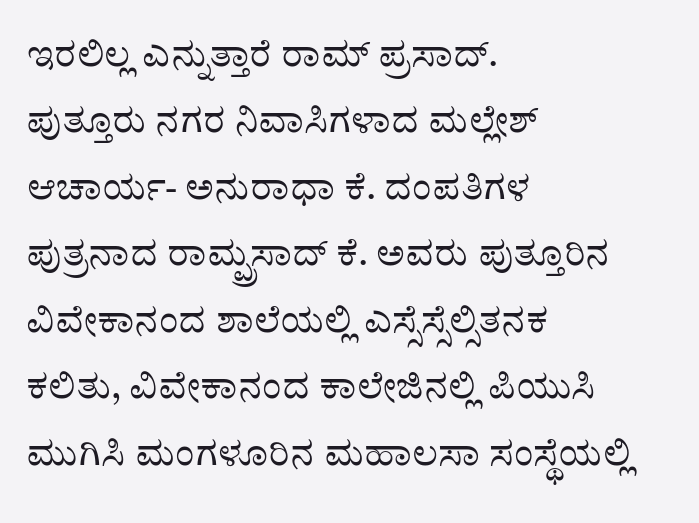ಇರಲಿಲ್ಲ ಎನ್ನುತ್ತಾರೆ ರಾಮ್ ಪ್ರಸಾದ್.
ಪುತ್ತೂರು ನಗರ ನಿವಾಸಿಗಳಾದ ಮಲ್ಲೇಶ್ ಆಚಾರ್ಯ- ಅನುರಾಧಾ ಕೆ. ದಂಪತಿಗಳ ಪುತ್ರನಾದ ರಾಮ್ಪ್ರಸಾದ್ ಕೆ. ಅವರು ಪುತ್ತೂರಿನ ವಿವೇಕಾನಂದ ಶಾಲೆಯಲ್ಲಿ ಎಸ್ಸೆಸ್ಸೆಲ್ಸಿತನಕ ಕಲಿತು, ವಿವೇಕಾನಂದ ಕಾಲೇಜಿನಲ್ಲಿ ಪಿಯುಸಿ ಮುಗಿಸಿ ಮಂಗಳೂರಿನ ಮಹಾಲಸಾ ಸಂಸ್ಥೆಯಲ್ಲಿ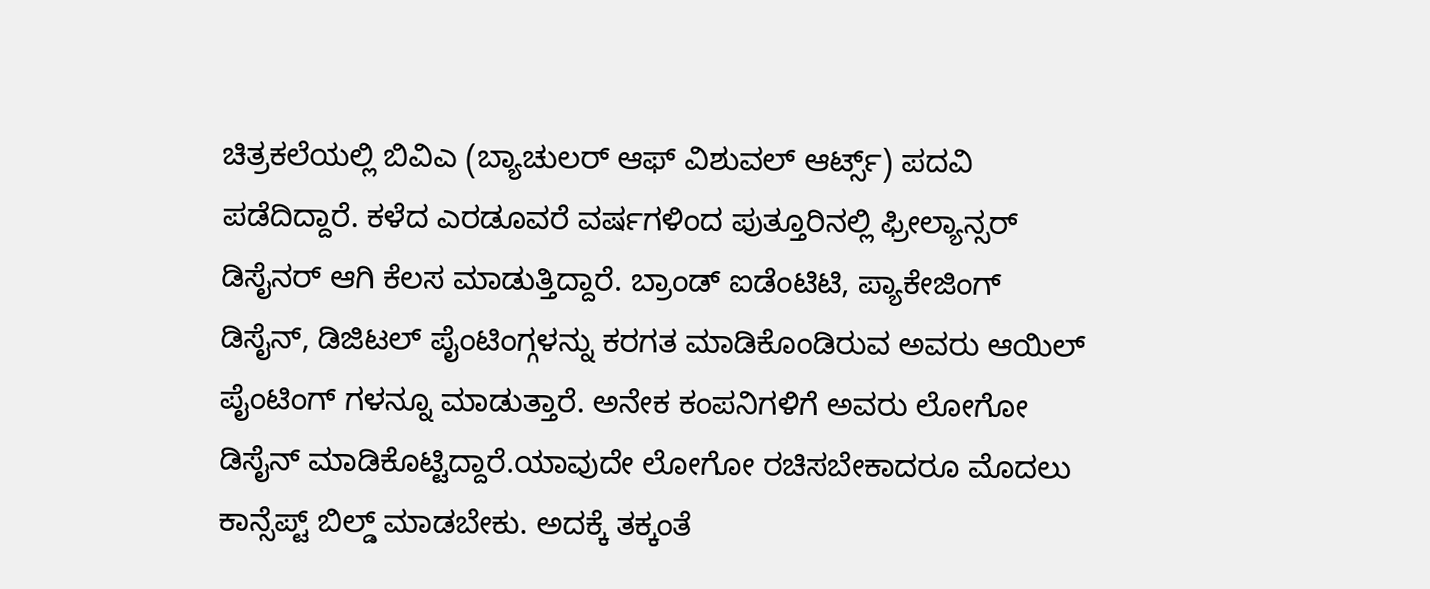ಚಿತ್ರಕಲೆಯಲ್ಲಿ ಬಿವಿಎ (ಬ್ಯಾಚುಲರ್ ಆಫ್ ವಿಶುವಲ್ ಆರ್ಟ್ಸ್) ಪದವಿ ಪಡೆದಿದ್ದಾರೆ. ಕಳೆದ ಎರಡೂವರೆ ವರ್ಷಗಳಿಂದ ಪುತ್ತೂರಿನಲ್ಲಿ ಫ್ರೀಲ್ಯಾನ್ಸರ್ ಡಿಸೈನರ್ ಆಗಿ ಕೆಲಸ ಮಾಡುತ್ತಿದ್ದಾರೆ. ಬ್ರಾಂಡ್ ಐಡೆಂಟಿಟಿ, ಪ್ಯಾಕೇಜಿಂಗ್ ಡಿಸೈನ್, ಡಿಜಿಟಲ್ ಪೈಂಟಿಂಗ್ಗಳನ್ನು ಕರಗತ ಮಾಡಿಕೊಂಡಿರುವ ಅವರು ಆಯಿಲ್ ಪೈಂಟಿಂಗ್ ಗಳನ್ನೂ ಮಾಡುತ್ತಾರೆ. ಅನೇಕ ಕಂಪನಿಗಳಿಗೆ ಅವರು ಲೋಗೋ ಡಿಸೈನ್ ಮಾಡಿಕೊಟ್ಟಿದ್ದಾರೆ.ಯಾವುದೇ ಲೋಗೋ ರಚಿಸಬೇಕಾದರೂ ಮೊದಲು ಕಾನ್ಸೆಪ್ಟ್ ಬಿಲ್ಡ್ ಮಾಡಬೇಕು. ಅದಕ್ಕೆ ತಕ್ಕಂತೆ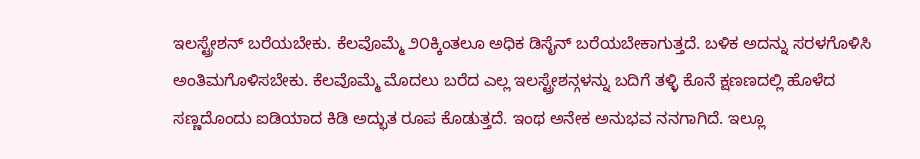ಇಲಸ್ಟ್ರೇಶನ್ ಬರೆಯಬೇಕು. ಕೆಲವೊಮ್ಮೆ ೨೦ಕ್ಕಿಂತಲೂ ಅಧಿಕ ಡಿಸೈನ್ ಬರೆಯಬೇಕಾಗುತ್ತದೆ. ಬಳಿಕ ಅದನ್ನು ಸರಳಗೊಳಿಸಿ ಅಂತಿಮಗೊಳಿಸಬೇಕು. ಕೆಲವೊಮ್ಮೆ ಮೊದಲು ಬರೆದ ಎಲ್ಲ ಇಲಸ್ಟ್ರೇಶನ್ಗಳನ್ನು ಬದಿಗೆ ತಳ್ಳಿ ಕೊನೆ ಕ್ಷಣಣದಲ್ಲಿ ಹೊಳೆದ ಸಣ್ಣದೊಂದು ಐಡಿಯಾದ ಕಿಡಿ ಅದ್ಭುತ ರೂಪ ಕೊಡುತ್ತದೆ. ಇಂಥ ಅನೇಕ ಅನುಭವ ನನಗಾಗಿದೆ. ಇಲ್ಲೂ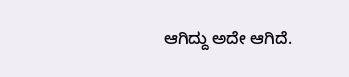ಆಗಿದ್ದು ಅದೇ ಆಗಿದೆ.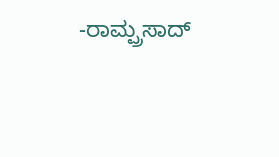-ರಾಮ್ಪ್ರಸಾದ್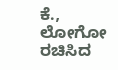ಕೆ., ಲೋಗೋ ರಚಿಸಿದ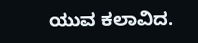ಯುವ ಕಲಾವಿದ.